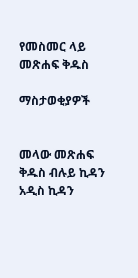የመስመር ላይ መጽሐፍ ቅዱስ

ማስታወቂያዎች


መላው መጽሐፍ ቅዱስ ብሉይ ኪዳን አዲስ ኪዳን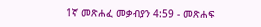1ኛ መጽሐፈ መቃብያን 4:59 - መጽሐፍ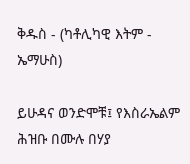ቅዱስ - (ካቶሊካዊ እትም - ኤማሁስ)

ይሁዳና ወንድሞቹ፤ የእስራኤልም ሕዝቡ በሙሉ በሃያ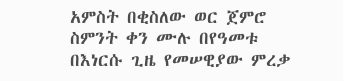አምስት በቂስለው ወር ጀምሮ ስምንት ቀን ሙሉ በየዓመቱ በእነርሱ ጊዜ የመሠዊያው ምረቃ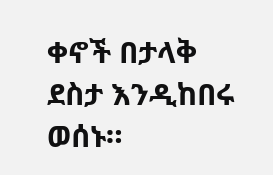ቀኖች በታላቅ ደስታ እንዲከበሩ ወሰኑ።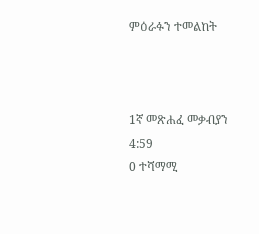ምዕራፉን ተመልከት



1ኛ መጽሐፈ መቃብያን 4:59
0 ተሻማሚ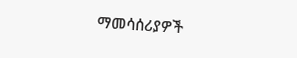ማመሳሰሪያዎች